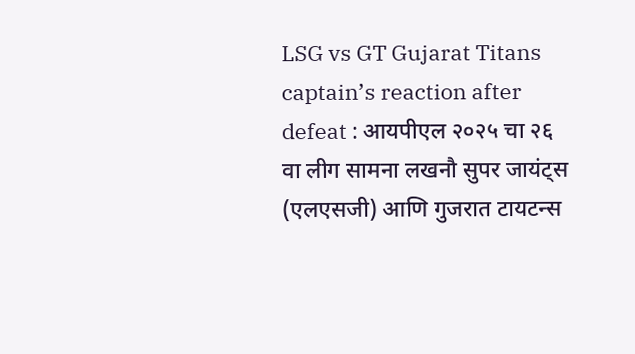LSG vs GT Gujarat Titans captain’s reaction after defeat : आयपीएल २०२५ चा २६ वा लीग सामना लखनौ सुपर जायंट्स (एलएसजी) आणि गुजरात टायटन्स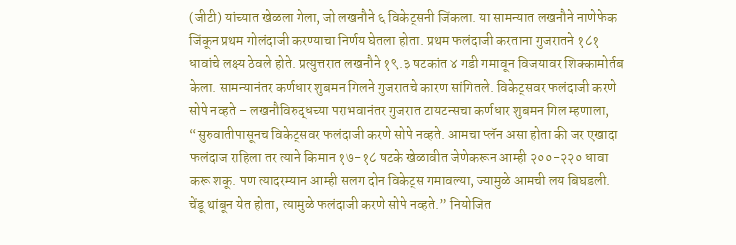(जीटी) यांच्यात खेळला गेला, जो लखनौने ६ विकेट्सनी जिंकला. या सामन्यात लखनौने नाणेफेक जिंकून प्रथम गोलंदाजी करण्याचा निर्णय घेतला होता. प्रथम फलंदाजी करताना गुजरातने १८१ धावांचे लक्ष्य ठेवले होते. प्रत्युत्तरात लखनौने १९.३ षटकांत ४ गडी गमावून विजयावर शिक्कामोर्तब केला. सामन्यानंतर कर्णधार शुबमन गिलने गुजरातचे कारण सांगितले. विकेट्सवर फलंदाजी करणे सोपे नव्हते – लखनौविरुद्धच्या पराभवानंतर गुजरात टायटन्सचा कर्णधार शुबमन गिल म्हणाला, “सुरुवातीपासूनच विकेट्सवर फलंदाजी करणे सोपे नव्हते. आमचा प्लॅन असा होता की जर एखादा फलंदाज राहिला तर त्याने किमान १७-१८ षटके खेळावीत जेणेकरून आम्ही २००-२२० धावा करू शकू. पण त्यादरम्यान आम्ही सलग दोन विकेट्स गमावल्या, ज्यामुळे आमची लय बिघडली. चेंडू थांबून येत होता, त्यामुळे फलंदाजी करणे सोपे नव्हते.” नियोजित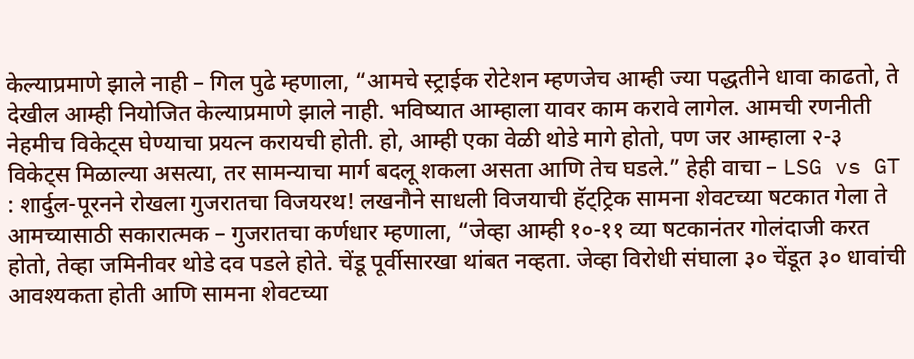केल्याप्रमाणे झाले नाही – गिल पुढे म्हणाला, “आमचे स्ट्राईक रोटेशन म्हणजेच आम्ही ज्या पद्धतीने धावा काढतो, ते देखील आम्ही नियोजित केल्याप्रमाणे झाले नाही. भविष्यात आम्हाला यावर काम करावे लागेल. आमची रणनीती नेहमीच विकेट्स घेण्याचा प्रयत्न करायची होती. हो, आम्ही एका वेळी थोडे मागे होतो, पण जर आम्हाला २-३ विकेट्स मिळाल्या असत्या, तर सामन्याचा मार्ग बदलू शकला असता आणि तेच घडले.” हेही वाचा – LSG vs GT : शार्दुल-पूरनने रोखला गुजरातचा विजयरथ! लखनौने साधली विजयाची हॅट्ट्रिक सामना शेवटच्या षटकात गेला ते आमच्यासाठी सकारात्मक – गुजरातचा कर्णधार म्हणाला, “जेव्हा आम्ही १०-११ व्या षटकानंतर गोलंदाजी करत होतो, तेव्हा जमिनीवर थोडे दव पडले होते. चेंडू पूर्वीसारखा थांबत नव्हता. जेव्हा विरोधी संघाला ३० चेंडूत ३० धावांची आवश्यकता होती आणि सामना शेवटच्या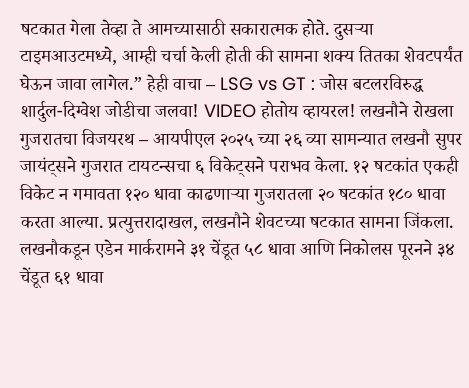षटकात गेला तेव्हा ते आमच्यासाठी सकारात्मक होते. दुसऱ्या टाइमआउटमध्ये, आम्ही चर्चा केली होती की सामना शक्य तितका शेवटपर्यंत घेऊन जावा लागेल.” हेही वाचा – LSG vs GT : जोस बटलरविरुद्ध शार्दुल-दिग्वेश जोडीचा जलवा! VIDEO होतोय व्हायरल! लखनौने रोखला गुजरातचा विजयरथ – आयपीएल २०२५ च्या २६ व्या सामन्यात लखनौ सुपर जायंट्सने गुजरात टायटन्सचा ६ विकेट्सने पराभव केला. १२ षटकांत एकही विकेट न गमावता १२० धावा काढणाऱ्या गुजरातला २० षटकांत १८० धावा करता आल्या. प्रत्युत्तरादाखल, लखनौने शेवटच्या षटकात सामना जिंकला. लखनौकडून एडेन मार्करामने ३१ चेंडूत ५८ धावा आणि निकोलस पूरनने ३४ चेंडूत ६१ धावा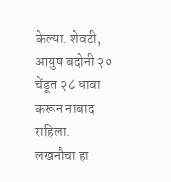केल्या. शेवटी, आयुष बदोनी २० चेंडूत २८ धावा करून नाबाद राहिला. लखनौचा हा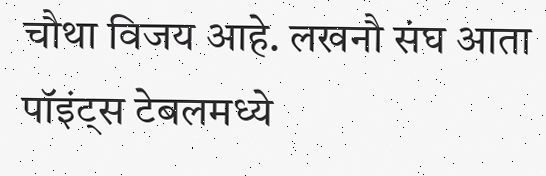चौथा विजय आहे. लखनौ संघ आता पॉइंट्स टेबलमध्ये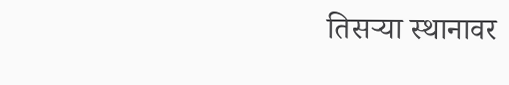तिसऱ्या स्थानावर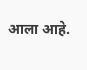आला आहे.